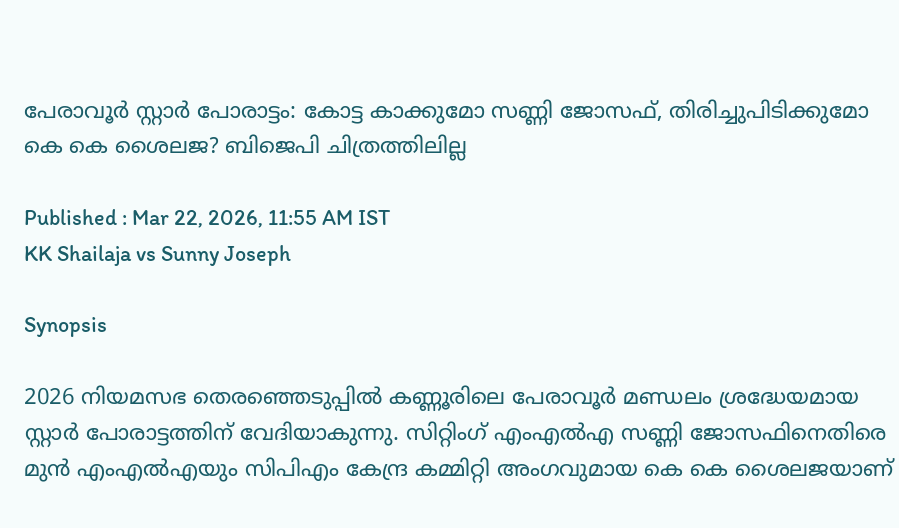പേരാവൂര്‍ സ്റ്റാര്‍ പോരാട്ടം: കോട്ട കാക്കുമോ സണ്ണി ജോസഫ്, തിരിച്ചുപിടിക്കുമോ കെ കെ ശൈലജ? ബിജെപി ചിത്രത്തിലില്ല

Published : Mar 22, 2026, 11:55 AM IST
KK Shailaja vs Sunny Joseph

Synopsis

2026 നിയമസഭ തെരഞ്ഞെടുപ്പില്‍ കണ്ണൂരിലെ പേരാവൂര്‍ മണ്ഡലം ശ്രദ്ധേയമായ സ്റ്റാര്‍ പോരാട്ടത്തിന് വേദിയാകുന്നു. സിറ്റിംഗ് എംഎല്‍എ സണ്ണി ജോസഫിനെതിരെ മുന്‍ എംഎല്‍എയും സിപിഎം കേന്ദ്ര കമ്മിറ്റി അംഗവുമായ കെ കെ ശൈലജയാണ്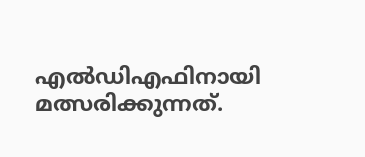എല്‍ഡിഎഫിനായി മത്സരിക്കുന്നത്.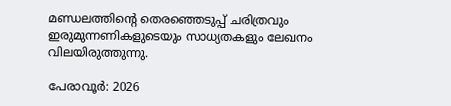മണ്ഡലത്തിന്‍റെ തെരഞ്ഞെടുപ്പ് ചരിത്രവും ഇരുമുന്നണികളുടെയും സാധ്യതകളും ലേഖനം വിലയിരുത്തുന്നു.

പേരാവൂര്‍: 2026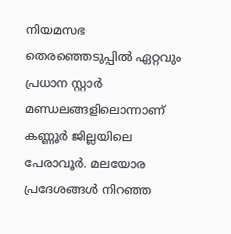നിയമസഭ തെരഞ്ഞെടുപ്പില്‍ ഏറ്റവും പ്രധാന സ്റ്റാര്‍ മണ്ഡലങ്ങളിലൊന്നാണ് കണ്ണൂര്‍ ജില്ലയിലെ പേരാവൂര്‍. മലയോര പ്രദേശങ്ങള്‍ നിറഞ്ഞ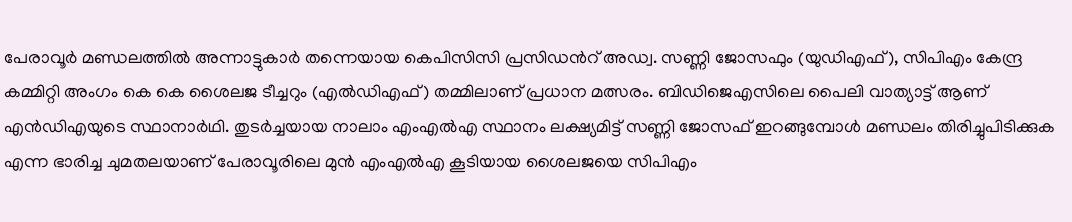പേരാവൂര്‍ മണ്ഡലത്തില്‍ അന്നാട്ടുകാര്‍ തന്നെയായ കെപിസിസി പ്രസിഡന്‍റ് അഡ്വ. സണ്ണി ജോസഫും (യുഡിഎഫ്), സിപിഎം കേന്ദ്ര കമ്മിറ്റി അംഗം കെ കെ ശൈലജ ടീച്ചറും (എല്‍ഡിഎഫ്) തമ്മിലാണ് പ്രധാന മത്സരം. ബിഡിജെഎസിലെ പൈലി വാത്യാട്ട് ആണ് എന്‍ഡിഎയുടെ സ്ഥാനാര്‍ഥി. തുടര്‍ച്ചയായ നാലാം എംഎല്‍എ സ്ഥാനം ലക്ഷ്യമിട്ട് സണ്ണി ജോസഫ് ഇറങ്ങുമ്പോള്‍ മണ്ഡലം തിരിച്ചുപിടിക്കുക എന്ന ഭാരിച്ച ചുമതലയാണ് പേരാവൂരിലെ മുന്‍ എംഎല്‍എ കൂടിയായ ശൈലജയെ സിപിഎം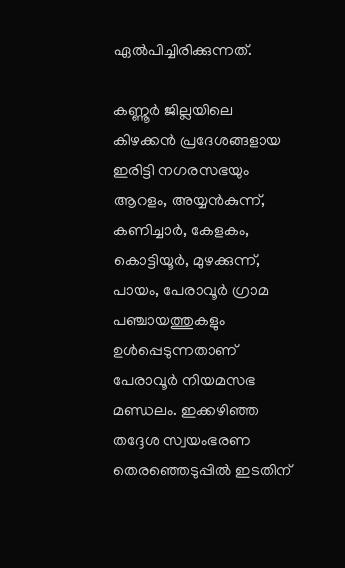ഏല്‍പിച്ചിരിക്കുന്നത്.

കണ്ണൂര്‍ ജില്ലയിലെ കിഴക്കന്‍ പ്രദേശങ്ങളായ ഇരിട്ടി നഗരസഭയും ആറളം, അയ്യന്‍കുന്ന്, കണിച്ചാര്‍, കേളകം, കൊട്ടിയൂര്‍, മുഴക്കുന്ന്, പായം, പേരാവൂര്‍ ഗ്രാമ പഞ്ചായത്തുകളും ഉള്‍പ്പെടുന്നതാണ് പേരാവൂര്‍ നിയമസഭ മണ്ഡലം. ഇക്കഴിഞ്ഞ തദ്ദേശ സ്വയംഭരണ തെരഞ്ഞെടുപ്പില്‍ ഇടതിന്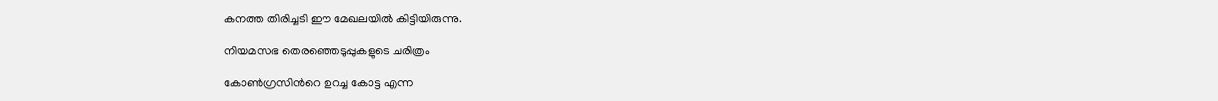കനത്ത തിരിച്ചടി ഈ മേഖലയില്‍ കിട്ടിയിരുന്നു.

നിയമസഭ തെരഞ്ഞെടുപ്പുകളുടെ ചരിത്രം

കോണ്‍ഗ്രസിന്‍റെ ഉറച്ച കോട്ട എന്ന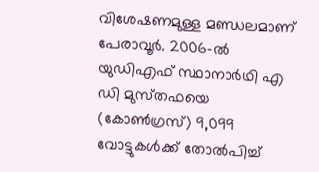വിശേഷണമുള്ള മണ്ഡലമാണ് പേരാവൂര്‍. 2006-ല്‍ യുഡിഎഫ് സ്ഥാനാര്‍ഥി എ ഡി മുസ്‌തഫയെ (കോണ്‍ഗ്രസ്) 9,099 വോട്ടുകള്‍ക്ക് തോല്‍പിച്ച്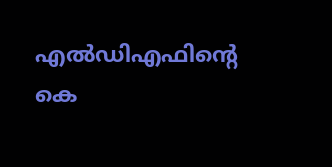എല്‍ഡിഎഫിന്‍റെ കെ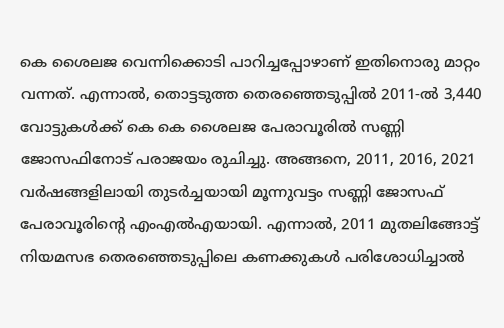കെ ശൈലജ വെന്നിക്കൊടി പാറിച്ചപ്പോഴാണ് ഇതിനൊരു മാറ്റം വന്നത്. എന്നാല്‍, തൊട്ടടുത്ത തെരഞ്ഞെടുപ്പില്‍ 2011-ല്‍ 3,440 വോട്ടുകള്‍ക്ക് കെ കെ ശൈലജ പേരാവൂരില്‍ സണ്ണി ജോസഫിനോട് പരാജയം രുചിച്ചു. അങ്ങനെ, 2011, 2016, 2021 വര്‍ഷങ്ങളിലായി തുടര്‍ച്ചയായി മൂന്നുവട്ടം സണ്ണി ജോസഫ് പേരാവൂരിന്‍റെ എംഎല്‍എയായി. എന്നാല്‍, 2011 മുതലിങ്ങോട്ട് നിയമസഭ തെരഞ്ഞെടുപ്പിലെ കണക്കുകള്‍ പരിശോധിച്ചാല്‍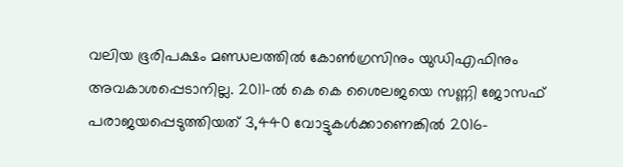വലിയ ഭൂരിപക്ഷം മണ്ഡലത്തില്‍ കോണ്‍ഗ്രസിനും യുഡിഎഫിനും അവകാശപ്പെടാനില്ല. 2011-ല്‍ കെ കെ ശൈലജയെ സണ്ണി ജോസഫ് പരാജയപ്പെടുത്തിയത് 3,440 വോട്ടുകള്‍ക്കാണെങ്കില്‍ 2016-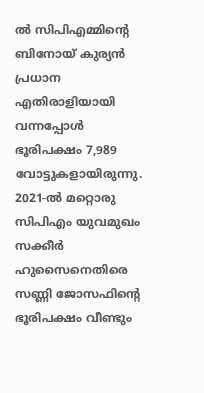ല്‍ സിപിഎമ്മിന്‍റെ ബിനോയ് കുര്യന്‍ പ്രധാന എതിരാളിയായി വന്നപ്പോള്‍ ഭൂരിപക്ഷം 7,989 വോട്ടുകളായിരുന്നു. 2021-ല്‍ മറ്റൊരു സിപിഎം യുവമുഖം സക്കീര്‍ ഹുസൈനെതിരെ സണ്ണി ജോസഫിന്‍റെ ഭൂരിപക്ഷം വീണ്ടും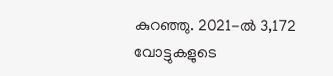കുറഞ്ഞു. 2021-ല്‍ 3,172 വോട്ടുകളുടെ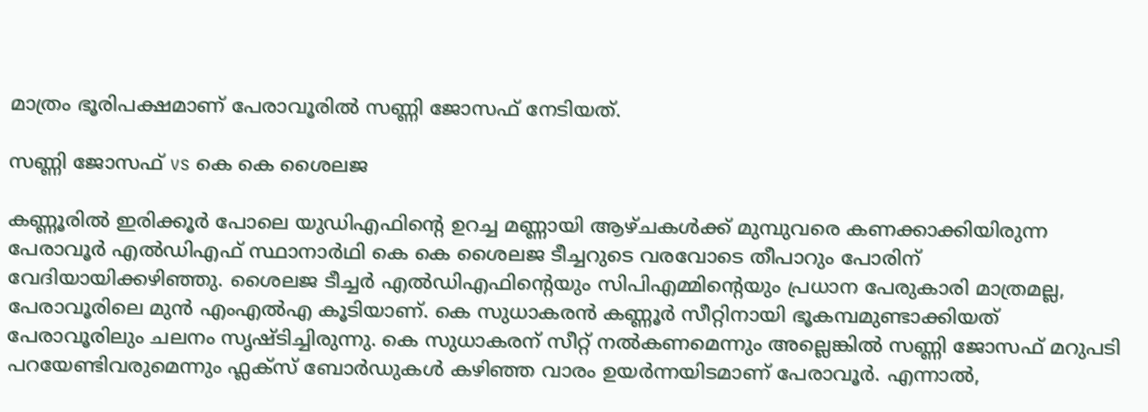മാത്രം ഭൂരിപക്ഷമാണ് പേരാവൂരില്‍ സണ്ണി ജോസഫ് നേടിയത്.

സണ്ണി ജോസഫ് vs കെ കെ ശൈലജ

കണ്ണൂരില്‍ ഇരിക്കൂര്‍ പോലെ യുഡിഎഫിന്‍റെ ഉറച്ച മണ്ണായി ആഴ്‌ചകള്‍ക്ക് മുമ്പുവരെ കണക്കാക്കിയിരുന്ന പേരാവൂര്‍ എല്‍ഡിഎഫ് സ്ഥാനാര്‍ഥി കെ കെ ശൈലജ ടീച്ചറുടെ വരവോടെ തീപാറും പോരിന് വേദിയായിക്കഴിഞ്ഞു. ശൈലജ ടീച്ചര്‍ എല്‍ഡിഎഫിന്‍റെയും സിപിഎമ്മിന്‍റെയും പ്രധാന പേരുകാരി മാത്രമല്ല, പേരാവൂരിലെ മുന്‍ എംഎല്‍എ കൂടിയാണ്. കെ സുധാകരന്‍ കണ്ണൂര്‍ സീറ്റിനായി ഭൂകമ്പമുണ്ടാക്കിയത് പേരാവൂരിലും ചലനം സൃഷ്‌ടിച്ചിരുന്നു. കെ സുധാകരന് സീറ്റ് നല്‍കണമെന്നും അല്ലെങ്കില്‍ സണ്ണി ജോസഫ് മറുപടി പറയേണ്ടിവരുമെന്നും ഫ്ലക്‌സ് ബോര്‍ഡുകള്‍ കഴിഞ്ഞ വാരം ഉയര്‍ന്നയിടമാണ് പേരാവൂര്‍. എന്നാല്‍,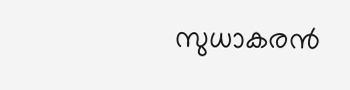സുധാകരന്‍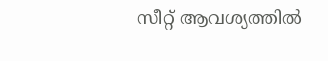സീറ്റ് ആവശ്യത്തില്‍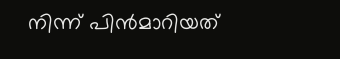നിന്ന് പിന്‍മാറിയത്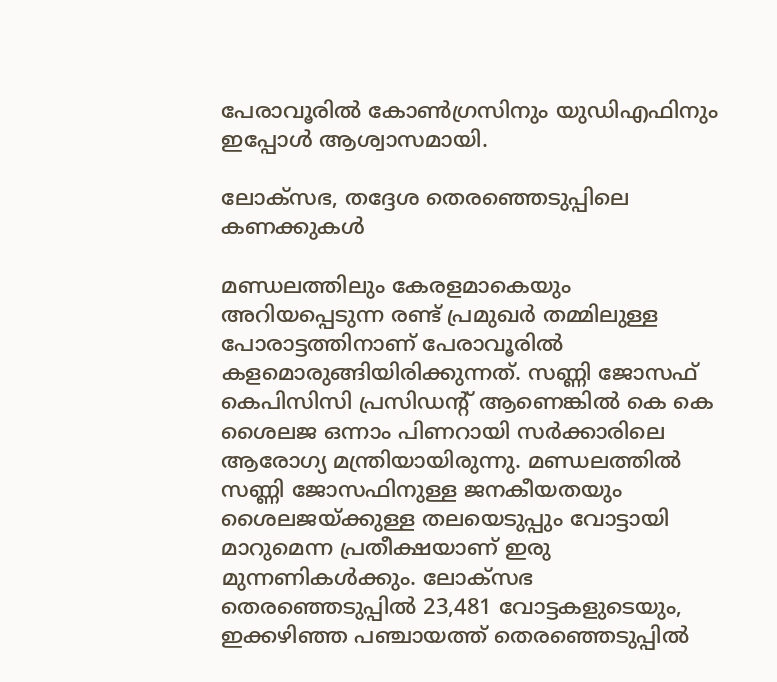പേരാവൂരില്‍ കോണ്‍ഗ്രസിനും യുഡിഎഫിനും ഇപ്പോള്‍ ആശ്വാസമായി.

ലോക്‌സഭ, തദ്ദേശ തെരഞ്ഞെടുപ്പിലെ കണക്കുകള്‍

മണ്ഡലത്തിലും കേരളമാകെയും അറിയപ്പെടുന്ന രണ്ട് പ്രമുഖര്‍ തമ്മിലുള്ള പോരാട്ടത്തിനാണ് പേരാവൂരില്‍ കളമൊരുങ്ങിയിരിക്കുന്നത്. സണ്ണി ജോസഫ് കെപിസിസി പ്രസിഡന്‍റ് ആണെങ്കില്‍ കെ കെ ശൈലജ ഒന്നാം പിണറായി സര്‍ക്കാരിലെ ആരോഗ്യ മന്ത്രിയായിരുന്നു. മണ്ഡലത്തില്‍ സണ്ണി ജോസഫിനുള്ള ജനകീയതയും ശൈലജയ്‌ക്കുള്ള തലയെടുപ്പും വോട്ടായി മാറുമെന്ന പ്രതീക്ഷയാണ് ഇരു മുന്നണികള്‍ക്കും. ലോക്‌സഭ തെരഞ്ഞെടുപ്പില്‍ 23,481 വോട്ടകളുടെയും, ഇക്കഴിഞ്ഞ പഞ്ചായത്ത് തെരഞ്ഞെടുപ്പില്‍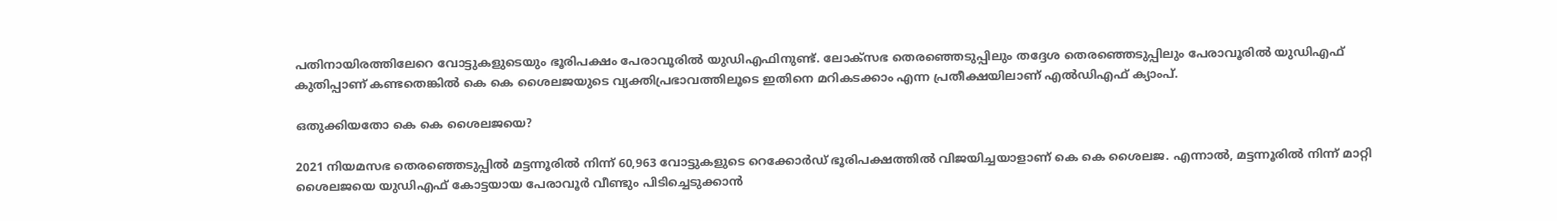പതിനായിരത്തിലേറെ വോട്ടുകളുടെയും ഭൂരിപക്ഷം പേരാവൂരില്‍ യുഡിഎഫിനുണ്ട്. ലോക്‌സഭ തെരഞ്ഞെടുപ്പിലും തദ്ദേശ തെരഞ്ഞെടുപ്പിലും പേരാവൂരില്‍ യുഡിഎഫ് കുതിപ്പാണ് കണ്ടതെങ്കില്‍ കെ കെ ശൈലജയുടെ വ്യക്തിപ്രഭാവത്തിലൂടെ ഇതിനെ മറികടക്കാം എന്ന പ്രതീക്ഷയിലാണ് എല്‍ഡിഎഫ് ക്യാംപ്.

ഒതുക്കിയതോ കെ കെ ശൈലജയെ?

2021 നിയമസഭ തെരഞ്ഞെടുപ്പില്‍ മട്ടന്നൂരില്‍ നിന്ന് 60,963 വോട്ടുകളുടെ റെക്കോര്‍ഡ് ഭൂരിപക്ഷത്തില്‍ വിജയിച്ചയാളാണ് കെ കെ ശൈലജ. എന്നാല്‍, മട്ടന്നൂരില്‍ നിന്ന് മാറ്റി ശൈലജയെ യുഡിഎഫ് കോട്ടയായ പേരാവൂര്‍ വീണ്ടും പിടിച്ചെടുക്കാന്‍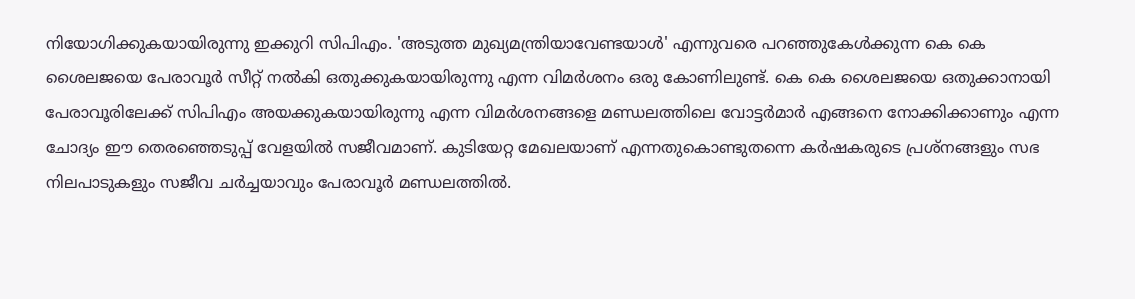നിയോഗിക്കുകയായിരുന്നു ഇക്കുറി സിപിഎം. 'അടുത്ത മുഖ്യമന്ത്രിയാവേണ്ടയാള്‍' എന്നുവരെ പറഞ്ഞുകേള്‍ക്കുന്ന കെ കെ ശൈലജയെ പേരാവൂര്‍ സീറ്റ് നല്‍കി ഒതുക്കുകയായിരുന്നു എന്ന വിമര്‍ശനം ഒരു കോണിലുണ്ട്. കെ കെ ശൈലജയെ ഒതുക്കാനായി പേരാവൂരിലേക്ക് സിപിഎം അയക്കുകയായിരുന്നു എന്ന വിമര്‍ശനങ്ങളെ മണ്ഡലത്തിലെ വോട്ടര്‍മാര്‍ എങ്ങനെ നോക്കിക്കാണും എന്ന ചോദ്യം ഈ തെരഞ്ഞെടുപ്പ് വേളയില്‍ സജീവമാണ്. കുടിയേറ്റ മേഖലയാണ് എന്നതുകൊണ്ടുതന്നെ കര്‍ഷകരുടെ പ്രശ്‌നങ്ങളും സഭ നിലപാടുകളും സജീവ ചര്‍ച്ചയാവും പേരാവൂര്‍ മണ്ഡലത്തില്‍.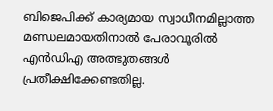ബിജെപിക്ക് കാര്യമായ സ്വാധീനമില്ലാത്ത മണ്ഡലമായതിനാല്‍ പേരാവൂരില്‍ എന്‍ഡിഎ അത്ഭുതങ്ങള്‍ പ്രതീക്ഷിക്കേണ്ടതില്ല.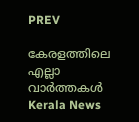PREV

കേരളത്തിലെ എല്ലാ വാർത്തകൾ Kerala News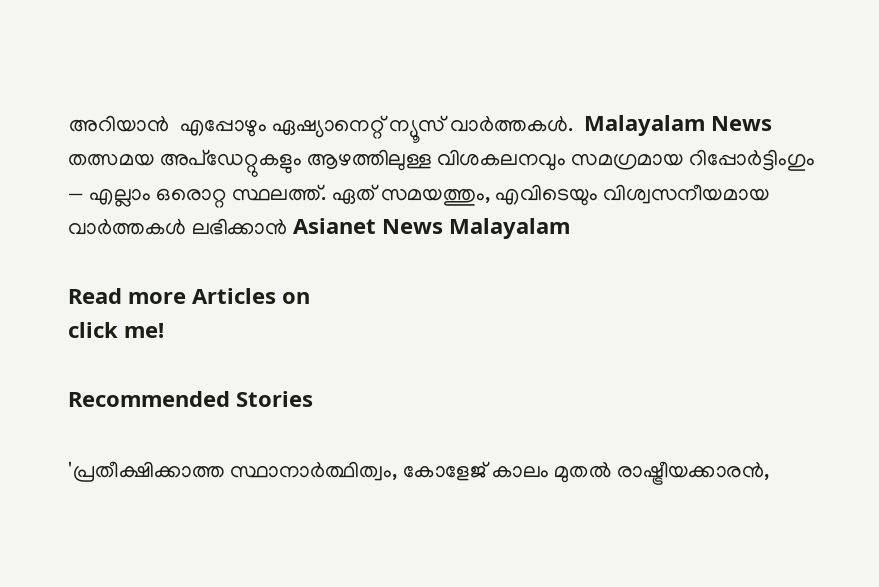അറിയാൻ  എപ്പോഴും ഏഷ്യാനെറ്റ് ന്യൂസ് വാർത്തകൾ.  Malayalam News   തത്സമയ അപ്‌ഡേറ്റുകളും ആഴത്തിലുള്ള വിശകലനവും സമഗ്രമായ റിപ്പോർട്ടിംഗും — എല്ലാം ഒരൊറ്റ സ്ഥലത്ത്. ഏത് സമയത്തും, എവിടെയും വിശ്വസനീയമായ വാർത്തകൾ ലഭിക്കാൻ Asianet News Malayalam

Read more Articles on
click me!

Recommended Stories

'പ്രതീക്ഷിക്കാത്ത സ്ഥാനാർത്ഥിത്വം, കോളേജ് കാലം മുതൽ രാഷ്ട്രീയക്കാരൻ,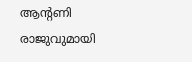ആന്റണി രാജുവുമായി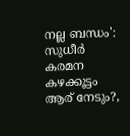നല്ല ബന്ധം': സുധീർ കരമന
കഴക്കൂട്ടം ആര് നേടും?,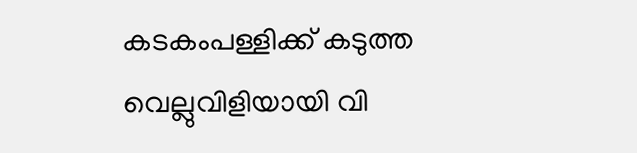കടകംപള്ളിക്ക് കടുത്ത വെല്ലുവിളിയായി വി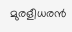മുരളീധരൻ